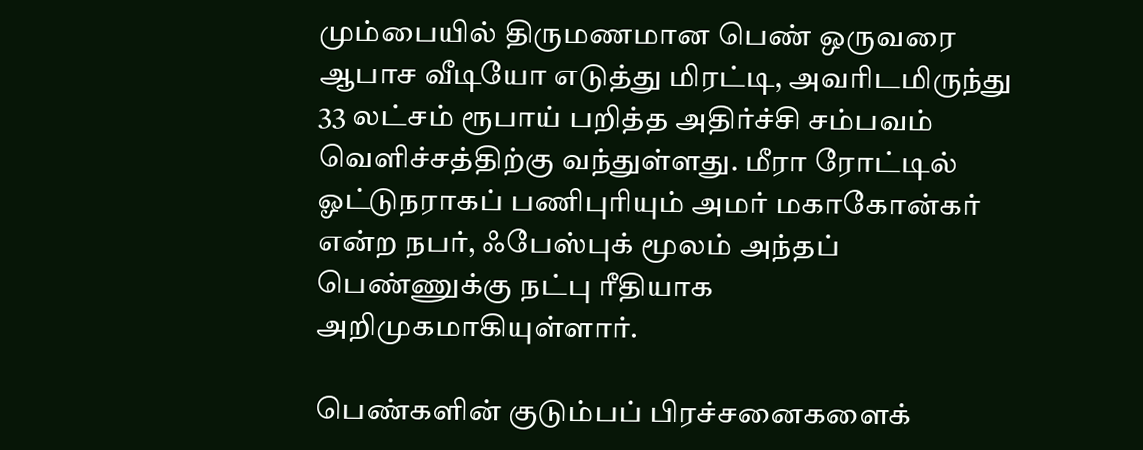மும்பையில் திருமணமான பெண் ஒருவரை ஆபாச வீடியோ எடுத்து மிரட்டி, அவரிடமிருந்து 33 லட்சம் ரூபாய் பறித்த அதிர்ச்சி சம்பவம் வெளிச்சத்திற்கு வந்துள்ளது. மீரா ரோட்டில் ஓட்டுநராகப் பணிபுரியும் அமர் மகாகோன்கர் என்ற நபர், ஃபேஸ்புக் மூலம் அந்தப் பெண்ணுக்கு நட்பு ரீதியாக அறிமுகமாகியுள்ளார்.

பெண்களின் குடும்பப் பிரச்சனைகளைக்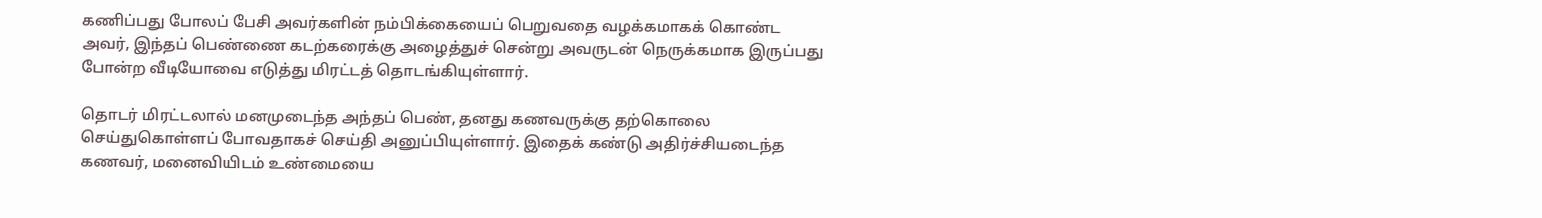கணிப்பது போலப் பேசி அவர்களின் நம்பிக்கையைப் பெறுவதை வழக்கமாகக் கொண்ட அவர், இந்தப் பெண்ணை கடற்கரைக்கு அழைத்துச் சென்று அவருடன் நெருக்கமாக இருப்பது போன்ற வீடியோவை எடுத்து மிரட்டத் தொடங்கியுள்ளார்.

தொடர் மிரட்டலால் மனமுடைந்த அந்தப் பெண், தனது கணவருக்கு தற்கொலை செய்துகொள்ளப் போவதாகச் செய்தி அனுப்பியுள்ளார். இதைக் கண்டு அதிர்ச்சியடைந்த கணவர், மனைவியிடம் உண்மையை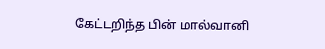கேட்டறிந்த பின் மால்வானி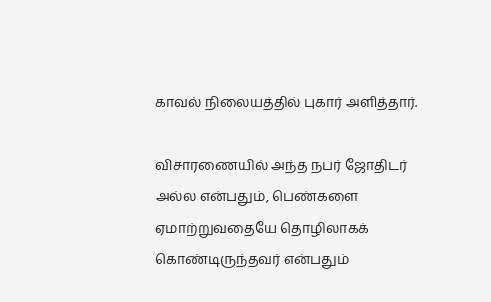காவல் நிலையத்தில் புகார் அளித்தார்.

விசாரணையில் அந்த நபர் ஜோதிடர் அல்ல என்பதும், பெண்களை ஏமாற்றுவதையே தொழிலாகக் கொண்டிருந்தவர் என்பதும்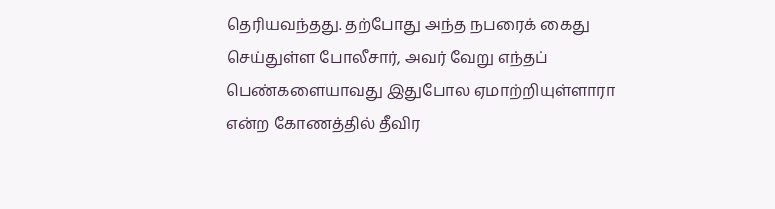தெரியவந்தது. தற்போது அந்த நபரைக் கைது செய்துள்ள போலீசார், அவர் வேறு எந்தப் பெண்களையாவது இதுபோல ஏமாற்றியுள்ளாரா என்ற கோணத்தில் தீவிர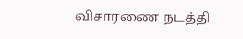விசாரணை நடத்தி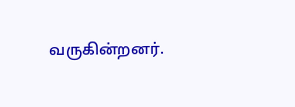வருகின்றனர்.